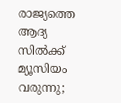രാജ്യത്തെ ആദ്യ സിൽക്ക് മ്യൂസിയം വരുന്നു;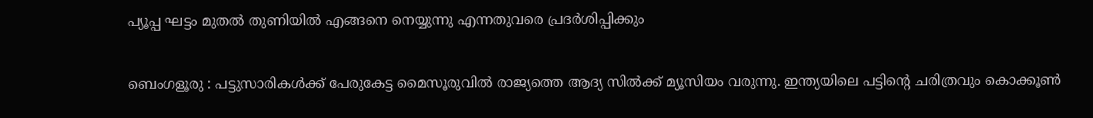പ്യൂപ്പ ഘട്ടം മുതൽ തുണിയിൽ എങ്ങനെ നെയ്യുന്നു എന്നതുവരെ പ്രദർശിപ്പിക്കും

ബെംഗളൂരു : പട്ടുസാരികൾക്ക് പേരുകേട്ട മൈസൂരുവിൽ രാജ്യത്തെ ആദ്യ സിൽക്ക് മ്യൂസിയം വരുന്നു. ഇന്ത്യയിലെ പട്ടിന്റെ ചരിത്രവും കൊക്കൂൺ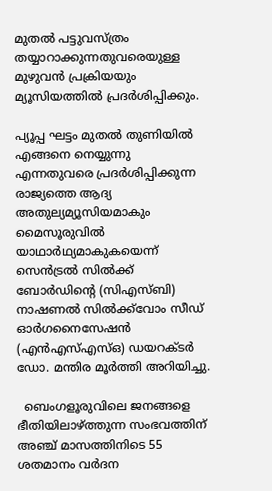മുതൽ പട്ടുവസ്ത്രം തയ്യാറാക്കുന്നതുവരെയുള്ള മുഴുവൻ പ്രക്രിയയും മ്യൂസിയത്തിൽ പ്രദർശിപ്പിക്കും.

പ്യൂപ്പ ഘട്ടം മുതൽ തുണിയിൽ എങ്ങനെ നെയ്യുന്നു എന്നതുവരെ പ്രദർശിപ്പിക്കുന്ന രാജ്യത്തെ ആദ്യ അതുല്യമ്യൂസിയമാകും മൈസൂരുവിൽ യാഥാർഥ്യമാകുകയെന്ന് സെൻട്രൽ സിൽക്ക് ബോർഡിന്റെ (സിഎസ്ബി) നാഷണൽ സിൽക്ക്‌വോം സീഡ് ഓർഗനൈസേഷൻ (എൻഎസ്എസ്ഒ) ഡയറക്ടർ ഡോ. മന്തിര മൂർത്തി അറിയിച്ചു.

  ബെംഗളൂരുവിലെ ജനങ്ങളെ ഭീതിയിലാഴ്ത്തുന്ന സംഭവത്തിന് അഞ്ച് മാസത്തിനിടെ 55 ശതമാനം വർദന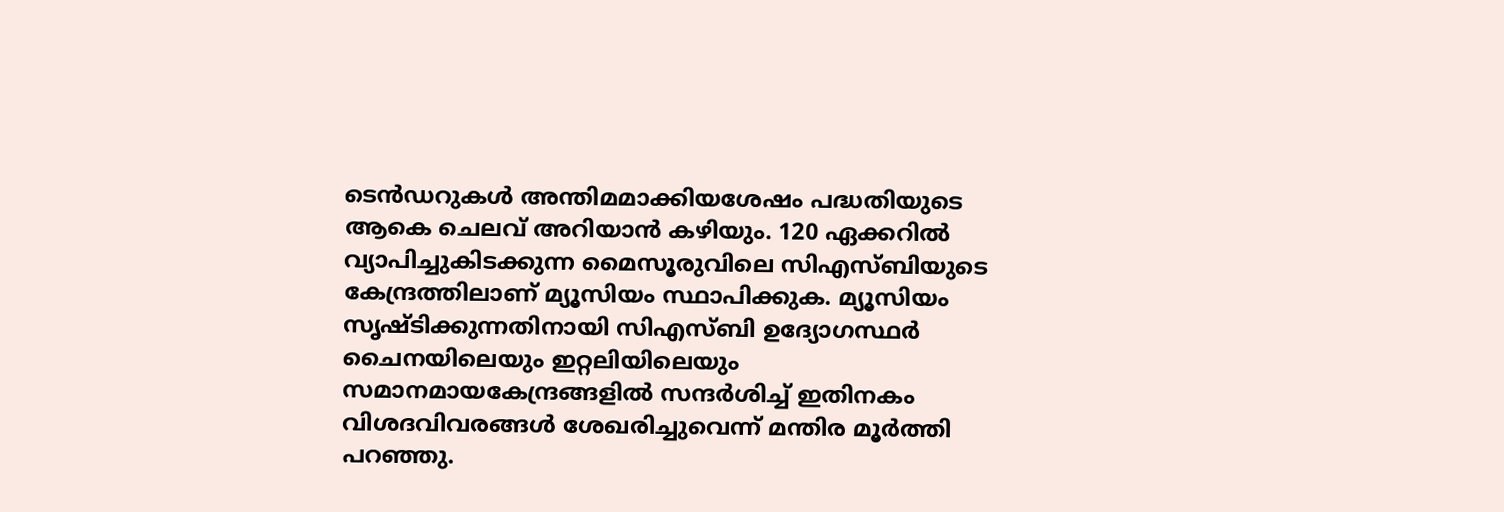ടെൻഡറുകൾ അന്തിമമാക്കിയശേഷം പദ്ധതിയുടെ ആകെ ചെലവ് അറിയാൻ കഴിയും. 120 ഏക്കറിൽ വ്യാപിച്ചുകിടക്കുന്ന മൈസൂരുവിലെ സിഎസ്ബിയുടെ കേന്ദ്രത്തിലാണ് മ്യൂസിയം സ്ഥാപിക്കുക. മ്യൂസിയം സൃഷ്ടിക്കുന്നതിനായി സിഎസ്ബി ഉദ്യോഗസ്ഥർ ചൈനയിലെയും ഇറ്റലിയിലെയും സമാനമായകേന്ദ്രങ്ങളിൽ സന്ദർശിച്ച് ഇതിനകം വിശദവിവരങ്ങൾ ശേഖരിച്ചുവെന്ന് മന്തിര മൂർത്തി പറഞ്ഞു.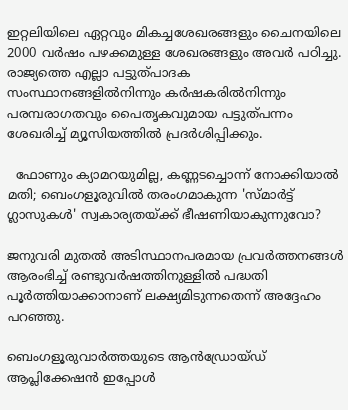ഇറ്റലിയിലെ ഏറ്റവും മികച്ചശേഖരങ്ങളും ചൈനയിലെ 2000 വർഷം പഴക്കമുള്ള ശേഖരങ്ങളും അവർ പഠിച്ചു. രാജ്യത്തെ എല്ലാ പട്ടുത്പാദക സംസ്ഥാനങ്ങളിൽനിന്നും കർഷകരിൽനിന്നും പരമ്പരാഗതവും പൈതൃകവുമായ പട്ടുത്പന്നം ശേഖരിച്ച് മ്യൂസിയത്തിൽ പ്രദർശിപ്പിക്കും.

  ഫോണും ക്യാമറയുമില്ല, കണ്ണടച്ചൊന്ന് നോക്കിയാൽ മതി; ബെംഗളൂരുവിൽ തരംഗമാകുന്ന 'സ്മാർട്ട് ഗ്ലാസുകൾ' സ്വകാര്യതയ്ക്ക് ഭീഷണിയാകുന്നുവോ?

ജനുവരി മുതൽ അടിസ്ഥാനപരമായ പ്രവർത്തനങ്ങൾ ആരംഭിച്ച് രണ്ടുവർഷത്തിനുള്ളിൽ പദ്ധതി പൂർത്തിയാക്കാനാണ് ലക്ഷ്യമിടുന്നതെന്ന് അദ്ദേഹം പറഞ്ഞു.

ബെംഗളൂരുവാർത്തയുടെ ആൻഡ്രോയ്ഡ് ആപ്ലിക്കേഷൻ ഇപ്പോൾ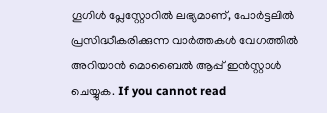ഗൂഗിൾ പ്ലേസ്റ്റോറിൽ ലഭ്യമാണ്, പോർട്ടലിൽ പ്രസിദ്ധീകരിക്കുന്ന വാർത്തകൾ വേഗത്തിൽ അറിയാൻ മൊബൈൽ ആപ്പ് ഇൻസ്റ്റാൾ ചെയ്യുക. If you cannot read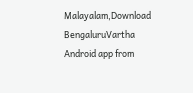Malayalam,Download BengaluruVartha Android app from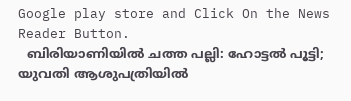Google play store and Click On the News Reader Button.
  ബിരിയാണിയിൽ ചത്ത പല്ലി: ഹോട്ടൽ പൂട്ടി; യുവതി ആശുപത്രിയിൽ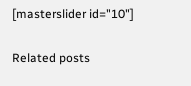[masterslider id="10"]

Related posts